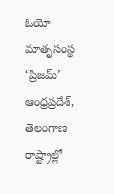ఓయో మాతృసంస్థ ‘ప్రిజమ్’ ఆంధ్రప్రదేశ్, తెలంగాణ రాష్ట్రాల్లో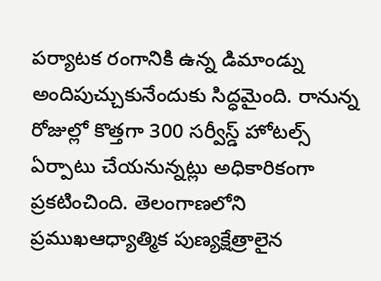పర్యాటక రంగానికి ఉన్న డిమాండ్ను అందిపుచ్చుకునేందుకు సిద్ధమైంది. రానున్న రోజుల్లో కొత్తగా 300 సర్వీస్డ్ హోటల్స్ ఏర్పాటు చేయనున్నట్లు అధికారికంగా ప్రకటించింది. తెలంగాణలోని ప్రముఖఆధ్యాత్మిక పుణ్యక్షేత్రాలైన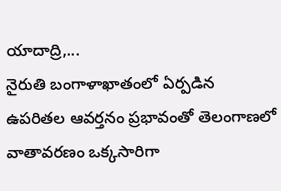యాదాద్రి,...
నైరుతి బంగాళాఖాతంలో ఏర్పడిన ఉపరితల ఆవర్తనం ప్రభావంతో తెలంగాణలో వాతావరణం ఒక్కసారిగా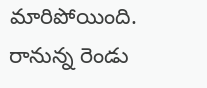మారిపోయింది. రానున్న రెండు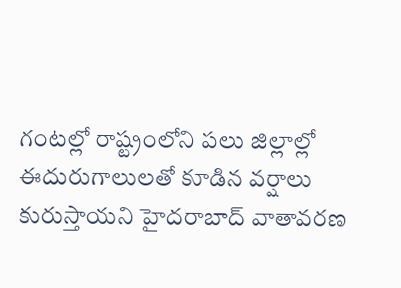గంటల్లో రాష్ట్రంలోని పలు జిల్లాల్లో ఈదురుగాలులతో కూడిన వర్షాలు కురుస్తాయని హైదరాబాద్ వాతావరణ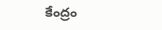కేంద్రం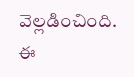వెల్లడించింది. ఈ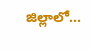జిల్లాలో...